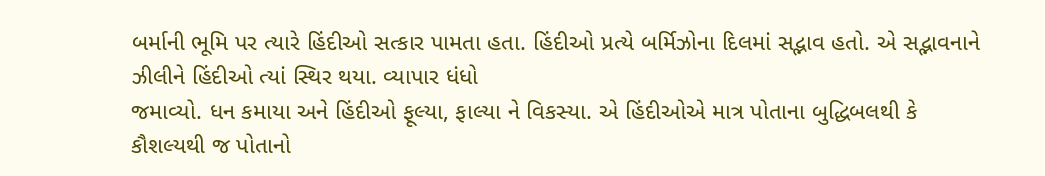બર્માની ભૂમિ પર ત્યારે હિંદીઓ સત્કાર પામતા હતા. હિંદીઓ પ્રત્યે બર્મિઝોના દિલમાં સદ્ભાવ હતો. એ સદ્ભાવનાને ઝીલીને હિંદીઓ ત્યાં સ્થિર થયા. વ્યાપાર ધંધો
જમાવ્યો. ધન કમાયા અને હિંદીઓ ફૂલ્યા, ફાલ્યા ને વિકસ્યા. એ હિંદીઓએ માત્ર પોતાના બુદ્ધિબલથી કે કૌશલ્યથી જ પોતાનો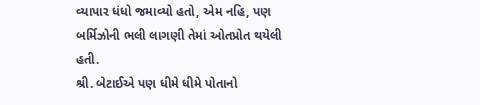વ્યાપાર ધંધો જમાવ્યો હતો, એમ નહિ, પણ બર્મિઝોની ભલી લાગણી તેમાં ઓતપ્રોત થયેલી હતી.
શ્રી. બેટાઈએ પણ ધીમે ધીમે પોતાનો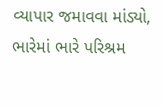વ્યાપાર જમાવવા માંડ્યો, ભારેમાં ભારે પરિશ્રમ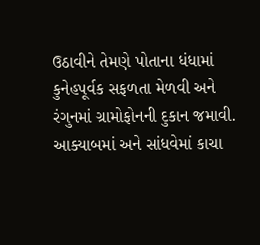ઉઠાવીને તેમણે પોતાના ધંધામાં કુનેહપૂર્વક સફળતા મેળવી અને રંગુનમાં ગ્રામોફોનની દુકાન જમાવી. આક્યાબમાં અને સાંધવેમાં કાચા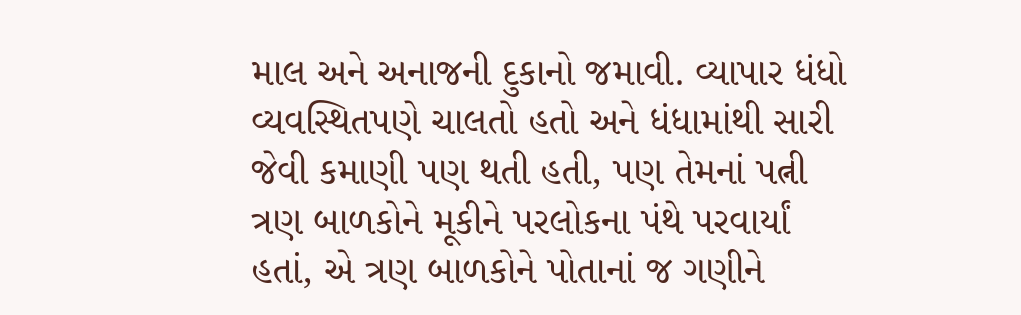માલ અને અનાજની દુકાનો જમાવી. વ્યાપાર ધંધો વ્યવસ્થિતપણે ચાલતો હતો અને ધંધામાંથી સારી જેવી કમાણી પણ થતી હતી, પણ તેમનાં પત્ની ત્રણ બાળકોને મૂકીને પરલોકના પંથે પરવાર્યાં હતાં, એ ત્રણ બાળકોને પોતાનાં જ ગણીને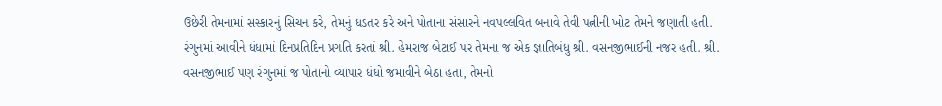ઉછેરી તેમનામાં સસ્કારનું સિચન કરે, તેમનું ધડતર કરે અને પોતાના સંસારને નવપલ્લવિત બનાવે તેવી પત્નીની ખોટ તેમને જણાતી હતી.
રંગુનમાં આવીને ધંધામાં દિનપ્રતિદિન પ્રગતિ કરતાં શ્રી. હેમરાજ બેટાઈ પર તેમના જ એક જ્ઞાતિબંધુ શ્રી. વસનજીભાઈની નજર હતી. શ્રી. વસનજીભાઈ પણ રંગુનમાં જ પોતાનો વ્યાપાર ધંધો જમાવીને બેઠા હતા, તેમનો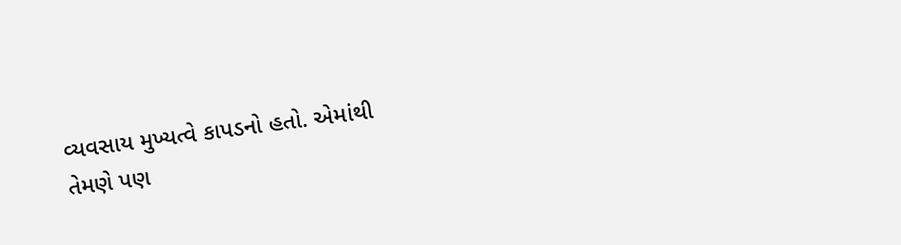વ્યવસાય મુખ્યત્વે કાપડનો હતો. એમાંથી તેમણે પણ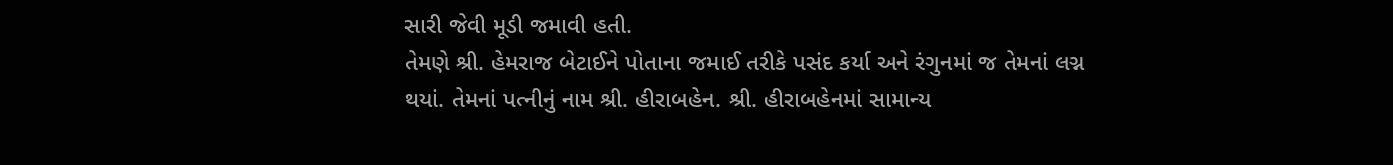સારી જેવી મૂડી જમાવી હતી.
તેમણે શ્રી. હેમરાજ બેટાઈને પોતાના જમાઈ તરીકે પસંદ કર્યા અને રંગુનમાં જ તેમનાં લગ્ન થયાં. તેમનાં પત્નીનું નામ શ્રી. હીરાબહેન. શ્રી. હીરાબહેનમાં સામાન્ય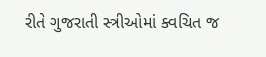રીતે ગુજરાતી સ્ત્રીઓમાં ક્વચિત જ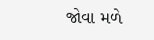જોવા મળે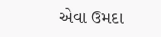એવા ઉમદા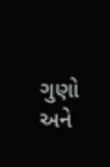ગુણો અને